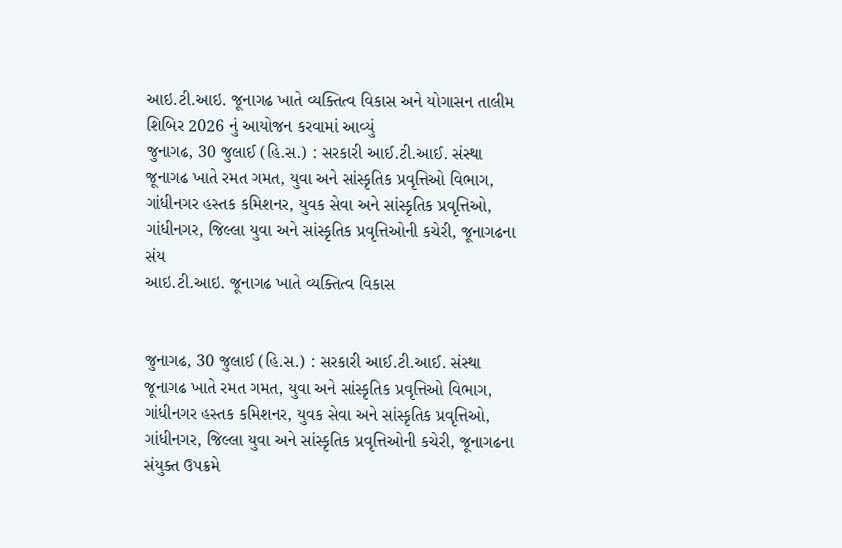આઇ.ટી.આઇ. જૂનાગઢ ખાતે વ્યક્તિત્વ વિકાસ અને યોગાસન તાલીમ શિબિર 2026 નું આયોજન કરવામાં આવ્યું
જુનાગઢ, 30 જુલાઈ (હિ.સ.) : સરકારી આઈ.ટી.આઈ. સંસ્થા જૂનાગઢ ખાતે રમત ગમત, યુવા અને સાંસ્કૃતિક પ્રવૃત્તિઓ વિભાગ, ગાંધીનગર હસ્તક કમિશનર, યુવક સેવા અને સાંસ્કૃતિક પ્રવૃત્તિઓ, ગાંધીનગર, જિલ્લા યુવા અને સાંસ્કૃતિક પ્રવૃત્તિઓની કચેરી, જૂનાગઢના સંય
આઇ.ટી.આઇ. જૂનાગઢ ખાતે વ્યક્તિત્વ વિકાસ


જુનાગઢ, 30 જુલાઈ (હિ.સ.) : સરકારી આઈ.ટી.આઈ. સંસ્થા જૂનાગઢ ખાતે રમત ગમત, યુવા અને સાંસ્કૃતિક પ્રવૃત્તિઓ વિભાગ, ગાંધીનગર હસ્તક કમિશનર, યુવક સેવા અને સાંસ્કૃતિક પ્રવૃત્તિઓ, ગાંધીનગર, જિલ્લા યુવા અને સાંસ્કૃતિક પ્રવૃત્તિઓની કચેરી, જૂનાગઢના સંયુક્ત ઉપક્રમે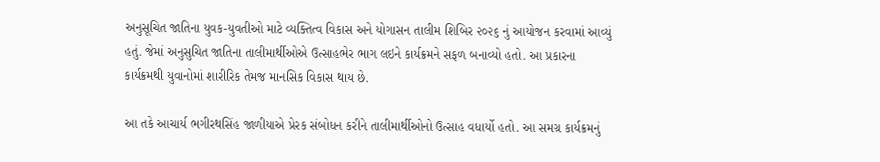અનુસૂચિત જાતિના યુવક-યુવતીઓ માટે વ્યક્તિત્વ વિકાસ અને યોગાસન તાલીમ શિબિર ૨૦૨૬ નું આયોજન કરવામાં આવ્યું હતું. જેમાં અનુસુચિત જાતિના તાલીમાર્થીઓએ ઉત્સાહભેર ભાગ લઇને કાર્યક્રમને સફળ બનાવ્યો હતો. આ પ્રકારના કાર્યક્રમથી યુવાનોમાં શારીરિક તેમજ માનસિક વિકાસ થાય છે.

આ તકે આચાર્ય ભગીરથસિંહ જાળીયાએ પ્રેરક સંબોધન કરીને તાલીમાર્થીઓનો ઉત્સાહ વધાર્યો હતો. આ સમગ્ર કાર્યક્રમનું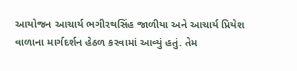આયોજન આચાર્ય ભગીરથસિંહ જાળીયા અને આચાર્ય પ્રિયેશ વાળાના માર્ગદર્શન હેઠળ કરવામાં આવ્યું હતું. તેમ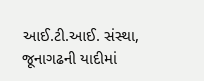આઈ.ટી.આઈ. સંસ્થા, જૂનાગઢની યાદીમાં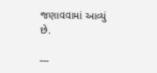જણાવવામાં આવ્યું છે.

---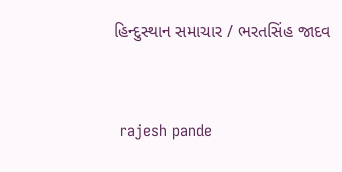હિન્દુસ્થાન સમાચાર / ભરતસિંહ જાદવ


 rajesh pande